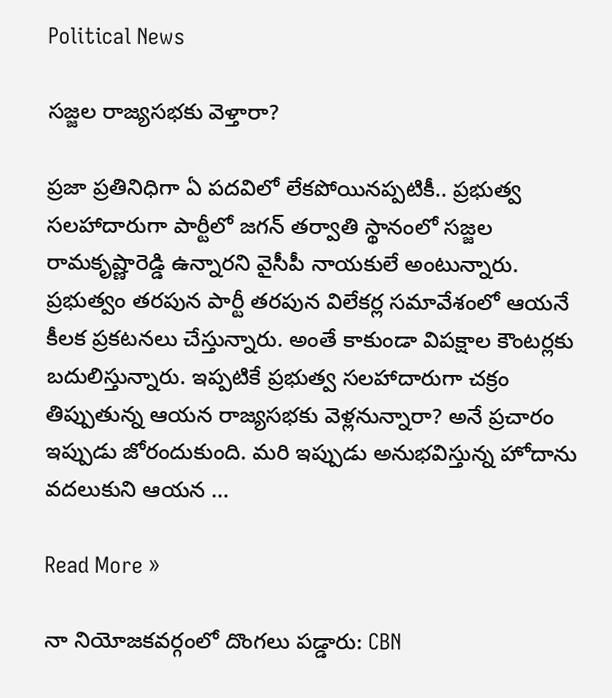Political News

స‌జ్జ‌ల రాజ్య‌స‌భ‌కు వెళ్తారా?

ప్ర‌జా ప్ర‌తినిధిగా ఏ ప‌ద‌విలో లేక‌పోయిన‌ప్ప‌టికీ.. ప్ర‌భుత్వ స‌ల‌హాదారుగా పార్టీలో జ‌గ‌న్ త‌ర్వాతి స్థానంలో స‌జ్జ‌ల రామ‌కృష్ణారెడ్డి ఉన్నార‌ని వైసీపీ నాయ‌కులే అంటున్నారు. ప్ర‌భుత్వం త‌ర‌పున పార్టీ త‌ర‌పున విలేక‌ర్ల స‌మావేశంలో ఆయ‌నే కీల‌క ప్ర‌క‌ట‌న‌లు చేస్తున్నారు. అంతే కాకుండా విప‌క్షాల కౌంట‌ర్ల‌కు బ‌దులిస్తున్నారు. ఇప్ప‌టికే ప్ర‌భుత్వ స‌ల‌హాదారుగా చ‌క్రం తిప్పుతున్న ఆయ‌న రాజ్య‌స‌భ‌కు వెళ్ల‌నున్నారా? అనే ప్ర‌చారం ఇప్పుడు జోరందుకుంది. మ‌రి ఇప్పుడు అనుభ‌విస్తున్న హోదాను వ‌ద‌లుకుని ఆయ‌న …

Read More »

నా నియోజకవర్గంలో దొంగలు పడ్డారు: CBN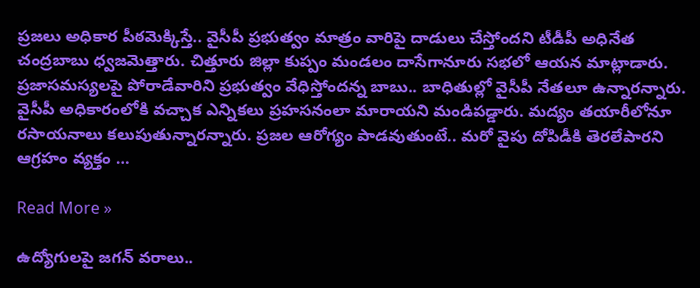ప్రజలు అధికార పీఠమెక్కిస్తే.. వైసీపీ ప్రభుత్వం మాత్రం వారిపై దాడులు చేస్తోందని టీడీపీ అధినేత చంద్రబాబు ధ్వజమెత్తారు. చిత్తూరు జిల్లా కుప్పం మండలం దాసేగానూరు సభలో ఆయన మాట్లాడారు. ప్రజాసమస్యలపై పోరాడేవారిని ప్రభుత్వం వేధిస్తోందన్న బాబు.. బాధితుల్లో వైసీపీ నేతలూ ఉన్నారన్నారు. వైసీపీ అధికారంలోకి వచ్చాక ఎన్నికలు ప్రహసనంలా మారాయని మండిపడ్డారు. మద్యం తయారీలోనూ రసాయనాలు కలుపుతున్నారన్నారు. ప్రజల ఆరోగ్యం పాడవుతుంటే.. మరో వైపు దోపిడీకి తెరలేపారని ఆగ్రహం వ్యక్తం …

Read More »

ఉద్యోగుల‌పై జ‌గ‌న్ వ‌రాలు..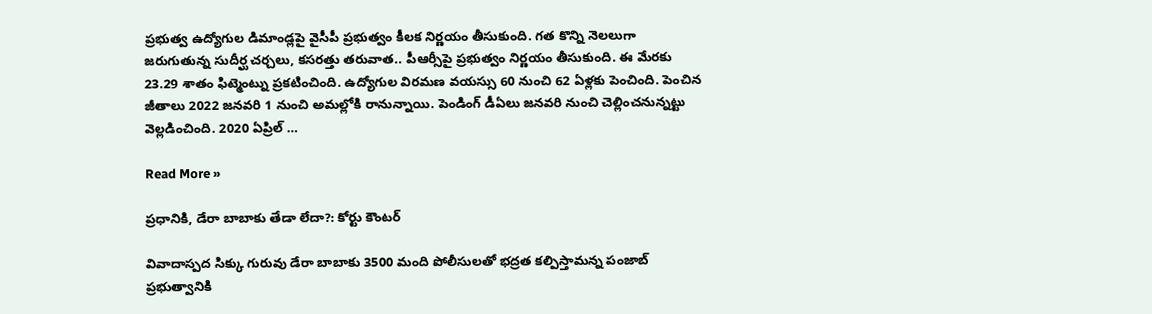ప్రభుత్వ ఉద్యోగుల డిమాండ్లపై వైసీపీ ప్రభుత్వం కీలక నిర్ణయం తీసుకుంది. గత కొన్ని నెలలుగా జరుగుతున్న సుదీర్ఘ చర్చలు, కసరత్తు తరువాత.. పీఆర్సీపై ప్రభుత్వం నిర్ణయం తీసుకుంది. ఈ మేరకు 23.29 శాతం ఫిట్మెంట్ను ప్రకటించింది. ఉద్యోగుల విరమణ వయస్సు 60 నుంచి 62 ఏళ్లకు పెంచింది. పెంచిన జీతాలు 2022 జనవరి 1 నుంచి అమల్లోకి రానున్నాయి. పెండింగ్‌ డీఏలు జనవరి నుంచి చెల్లించనున్నట్టు వెల్లడించింది. 2020 ఏప్రిల్‌ …

Read More »

ప్ర‌ధానికి, డేరా బాబాకు తేడా లేదా?: కోర్టు కౌంటర్

వివాదాస్ప‌ద సిక్కు గురువు డేరా బాబాకు 3500 మంది పోలీసుల‌తో భ‌ద్ర‌త క‌ల్పిస్తామ‌న్న పంజాబ్ ప్ర‌భుత్వానికి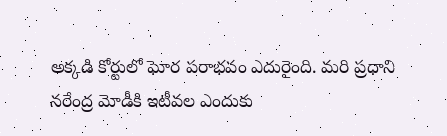అక్క‌డి కోర్టులో ఘోర ప‌రాభ‌వం ఎదురైంది. మ‌రి ప్ర‌ధాని న‌రేంద్ర మోడీకి ఇటీవ‌ల ఎందుకు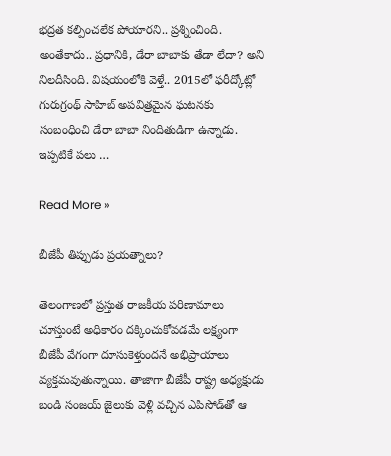భ‌ద్ర‌త క‌ల్పించ‌లేక పోయార‌ని.. ప్ర‌శ్నించింది. అంతేకాదు.. ప్ర‌ధానికి, డేరా బాబాకు తేడా లేదా? అని నిల‌దీసింది. విష‌యంలోకి వెళ్తే.. 2015లో ఫరీద్కోట్లో గురుగ్రంథ్ సాహిబ్ అపవిత్రమైన ఘటనకు సంబంధించి డేరా బాబా నిందితుడిగా ఉన్నాడు. ఇప్పటికే పలు …

Read More »

బీజేపీ తిప్పుడు ప్రయత్నాలు?

తెలంగాణలో ప్ర‌స్తుత రాజ‌కీయ ప‌రిణామాలు చూస్తుంటే అధికారం ద‌క్కించుకోవ‌డ‌మే ల‌క్ష్యంగా బీజేపీ వేగంగా దూసుకెళ్తుంద‌నే అభిప్రాయాలు వ్య‌క్త‌మ‌వుతున్నాయి. తాజాగా బీజేపీ రాష్ట్ర అధ్య‌క్షుడు బండి సంజ‌య్ జైలుకు వెళ్లి వ‌చ్చిన ఎపిసోడ్‌తో ఆ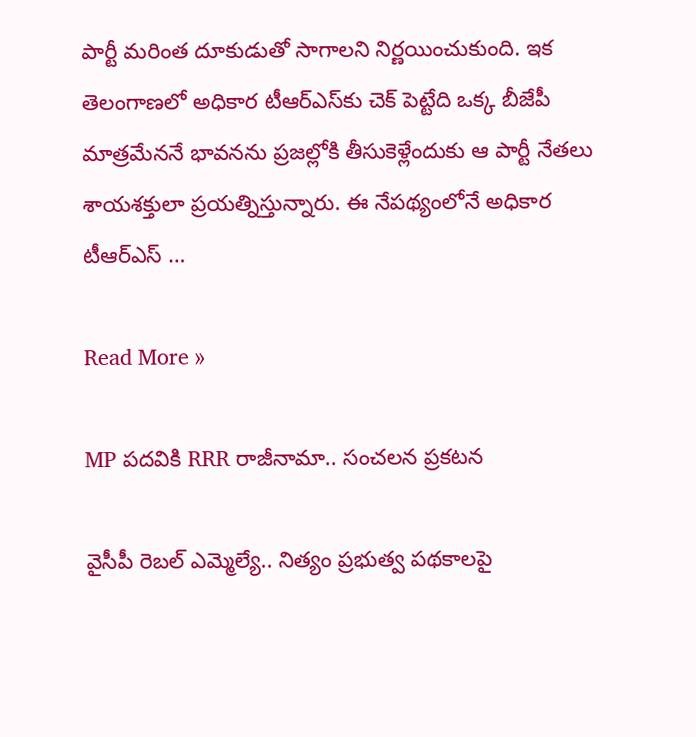పార్టీ మ‌రింత దూకుడుతో సాగాల‌ని నిర్ణ‌యించుకుంది. ఇక తెలంగాణ‌లో అధికార టీఆర్ఎస్‌కు చెక్ పెట్టేది ఒక్క బీజేపీ మాత్ర‌మేన‌నే భావ‌న‌ను ప్ర‌జ‌ల్లోకి తీసుకెళ్లేందుకు ఆ పార్టీ నేత‌లు శాయశ‌క్తులా ప్ర‌య‌త్నిస్తున్నారు. ఈ నేప‌థ్యంలోనే అధికార టీఆర్ఎస్ …

Read More »

MP ప‌ద‌వికి RRR రాజీనామా.. సంచ‌ల‌న ప్ర‌క‌ట‌న‌

వైసీపీ రెబ‌ల్ ఎమ్మెల్యే.. నిత్యం ప్ర‌భుత్వ ప‌థకాల‌పై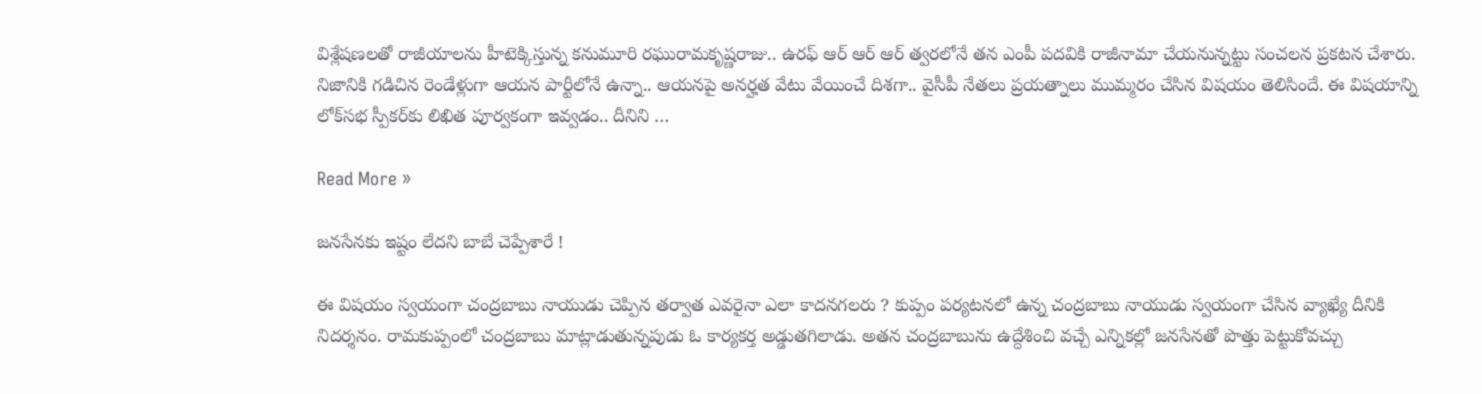విశ్లేష‌ణ‌ల‌తో రాజీయాల‌ను హీటెక్కిస్తున్న క‌నుమూరి ర‌ఘురామ‌కృష్ణ‌రాజు.. ఉర‌ఫ్ ఆర్ ఆర్ ఆర్ త్వ‌ర‌లోనే త‌న ఎంపీ ప‌ద‌వికి రాజీనామా చేయ‌నున్న‌ట్టు సంచ‌ల‌న ప్ర‌క‌ట‌న చేశారు. నిజానికి గ‌డిచిన రెండేళ్లుగా ఆయ‌న పార్టీలోనే ఉన్నా.. ఆయ‌న‌పై అన‌ర్హ‌త వేటు వేయించే దిశ‌గా.. వైసీపీ నేత‌లు ప్ర‌య‌త్నాలు ముమ్మ‌రం చేసిన విష‌యం తెలిసిందే. ఈ విష‌యాన్ని లోక్‌స‌భ స్పీక‌ర్‌కు లిఖిత పూర్వ‌కంగా ఇవ్వ‌డం.. దీనిని …

Read More »

జనసేనకు ఇష్టం లేదని బాబే చెప్పేశారే !

ఈ విషయం స్వయంగా చంద్రబాబు నాయుడు చెప్పిన తర్వాత ఎవరైనా ఎలా కాదనగలరు ? కుప్పం పర్యటనలో ఉన్న చంద్రబాబు నాయుడు స్వయంగా చేసిన వ్యాఖ్యే దీనికి నిదర్శనం. రామకుప్పంలో చంద్రబాబు మాట్లాడుతున్నపుడు ఓ కార్యకర్త అడ్డుతగిలాడు. అతన చంద్రబాబును ఉద్దేశించి వచ్చే ఎన్నికల్లో జనసేనతో పొత్తు పెట్టుకోవచ్చు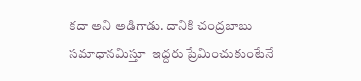కదా అని అడిగాడు. దానికి చంద్రబాబు సమాధానమిస్తూ  ఇద్దరు ప్రేమించుకుంటేనే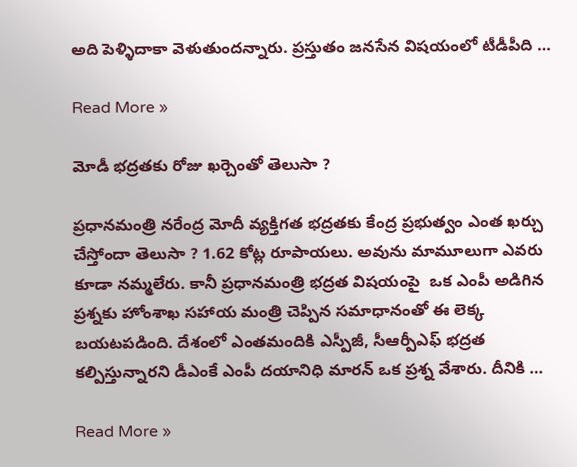అది పెళ్ళిదాకా వెళుతుందన్నారు. ప్రస్తుతం జనసేన విషయంలో టీడీపీది …

Read More »

మోడీ భద్రతకు రోజు ఖర్చెంతో తెలుసా ?

ప్రధానమంత్రి నరేంద్ర మోదీ వ్యక్తిగత భద్రతకు కేంద్ర ప్రభుత్వం ఎంత ఖర్చు చేస్తోందా తెలుసా ? 1.62 కోట్ల రూపాయలు. అవును మామూలుగా ఎవరు కూడా నమ్మలేరు. కానీ ప్రధానమంత్రి భద్రత విషయంపై  ఒక ఎంపీ అడిగిన ప్రశ్నకు హోంశాఖ సహాయ మంత్రి చెప్పిన సమాధానంతో ఈ లెక్క బయటపడింది. దేశంలో ఎంతమందికి ఎస్పీజీ, సీఆర్పీఎఫ్ భద్రత కల్పిస్తున్నారని డీఎంకే ఎంపీ దయానిధి మారన్ ఒక ప్రశ్న వేశారు. దీనికి …

Read More »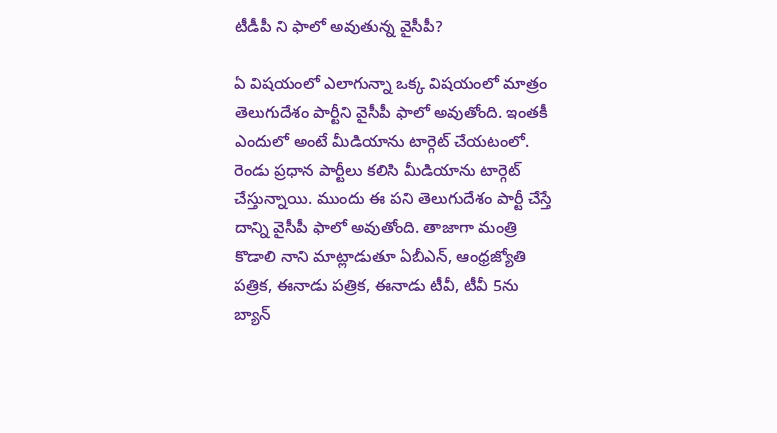టీడీపీ ని ఫాలో అవుతున్న వైసీపీ?

ఏ విషయంలో ఎలాగున్నా ఒక్క విషయంలో మాత్రం తెలుగుదేశం పార్టీని వైసీపీ ఫాలో అవుతోంది. ఇంతకీ ఎందులో అంటే మీడియాను టార్గెట్ చేయటంలో. రెండు ప్రధాన పార్టీలు కలిసి మీడియాను టార్గెట్ చేస్తున్నాయి. ముందు ఈ పని తెలుగుదేశం పార్టీ చేస్తే దాన్ని వైసీపీ ఫాలో అవుతోంది. తాజాగా మంత్రి కొడాలి నాని మాట్లాడుతూ ఏబీఎన్, ఆంధ్రజ్యోతి పత్రిక, ఈనాడు పత్రిక, ఈనాడు టీవీ, టీవీ 5ను బ్యాన్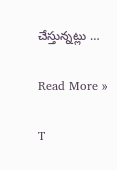చేస్తున్నట్లు …

Read More »

T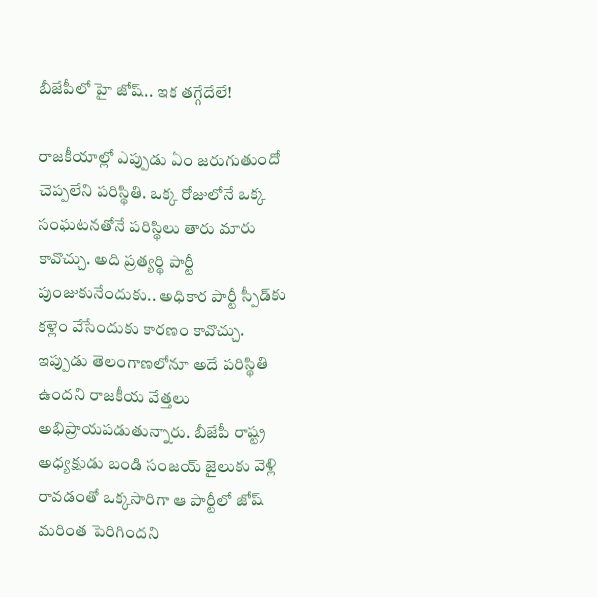బీజేపీలో హై జోష్‌.. ఇక త‌గ్గేదేలే!

రాజ‌కీయాల్లో ఎప్పుడు ఏం జ‌రుగుతుందో చెప్ప‌లేని ప‌రిస్థితి. ఒక్క రోజులోనే ఒక్క సంఘ‌ట‌న‌తోనే ప‌రిస్థిలు తారు మారు కావొచ్చు. అది ప్ర‌త్య‌ర్థి పార్టీ పుంజుకునేందుకు.. అధికార పార్టీ స్పీడ్‌కు క‌ళ్లెం వేసేందుకు కార‌ణం కావొచ్చు. ఇప్పుడు తెలంగాణ‌లోనూ అదే ప‌రిస్థితి ఉంద‌ని రాజ‌కీయ వేత్త‌లు అభిప్రాయ‌ప‌డుతున్నారు. బీజేపీ రాష్ట్ర అధ్య‌క్షుడు బండి సంజ‌య్ జైలుకు వెళ్లి రావ‌డంతో ఒక్క‌సారిగా ఆ పార్టీలో జోష్ మ‌రింత పెరిగింద‌ని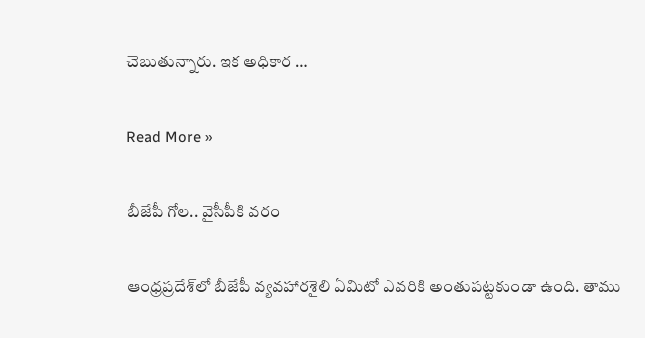చెబుతున్నారు. ఇక అధికార …

Read More »

బీజేపీ గోల‌.. వైసీపీకి వ‌రం

ఆంధ్ర‌ప్ర‌దేశ్‌లో బీజేపీ వ్య‌వ‌హార‌శైలి ఏమిటో ఎవ‌రికి అంతుప‌ట్ట‌కుండా ఉంది. తాము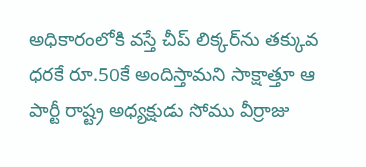అధికారంలోకి వస్తే చీప్ లిక్క‌ర్‌ను త‌క్కువ ధ‌ర‌కే రూ.50కే అందిస్తామ‌ని సాక్షాత్తూ ఆ పార్టీ రాష్ట్ర అధ్య‌క్షుడు సోము వీర్రాజు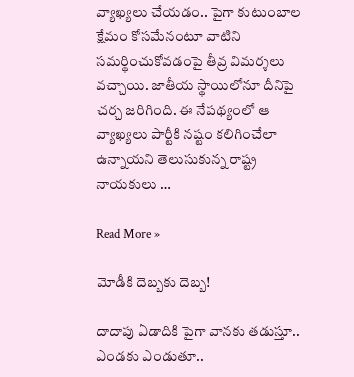వ్యాఖ్య‌లు చేయ‌డం.. పైగా కుటుంబాల క్షేమం కోస‌మేనంటూ వాటిని స‌మ‌ర్థించుకోవ‌డంపై తీవ్ర విమ‌ర్శ‌లు వ‌చ్చాయి. జాతీయ స్థాయిలోనూ దీనిపై చ‌ర్చ జ‌రిగింది. ఈ నేప‌థ్యంలో ఆ వ్యాఖ్య‌లు పార్టీకి న‌ష్టం క‌లిగించేలా ఉన్నాయ‌ని తెలుసుకున్న రాష్ట్ర నాయ‌కులు …

Read More »

మోడీకి దెబ్బ‌కు దెబ్బ‌!

దాదాపు ఏడాదికి పైగా వాన‌కు త‌డుస్తూ.. ఎండ‌కు ఎండుతూ..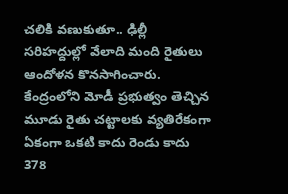చ‌లికి వ‌ణుకుతూ.. ఢిల్లీ స‌రిహ‌ద్దుల్లో వేలాది మంది రైతులు ఆందోళ‌న కొన‌సాగించారు. కేంద్రంలోని మోడీ ప్ర‌భుత్వం తెచ్చిన మూడు రైతు చ‌ట్టాల‌కు వ్య‌తిరేకంగా ఏకంగా ఒక‌టి కాదు రెండు కాదు 378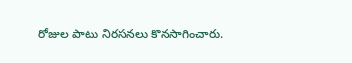రోజుల పాటు నిర‌స‌న‌లు కొన‌సాగించారు.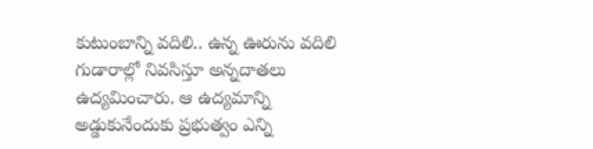కుటుంబాన్ని వ‌దిలి.. ఉన్న ఊరును వ‌దిలి గుడారాల్లో నివ‌సిస్తూ అన్న‌దాత‌లు ఉద్య‌మించారు. ఆ ఉద్య‌మాన్ని అడ్డుకునేందుకు ప్ర‌భుత్వం ఎన్ని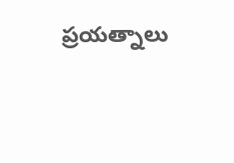ప్ర‌య‌త్నాలు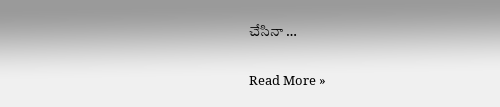చేసినా …

Read More »